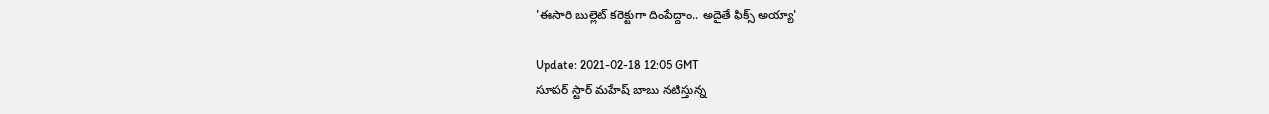'ఈసారి బుల్లెట్ కరెక్టుగా దింపేద్దాం.. అదైతే ఫిక్స్ అయ్యా'

Update: 2021-02-18 12:05 GMT
సూపర్ స్టార్ మహేష్ బాబు నటిస్తున్న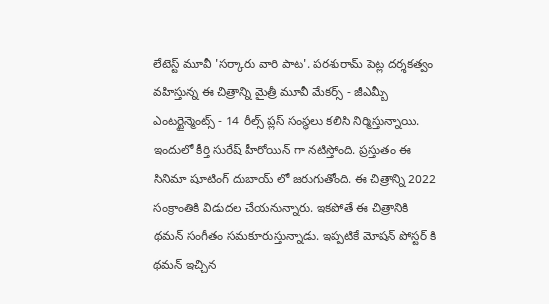లేటెస్ట్ మూవీ 'సర్కారు వారి పాట'. పరశురామ్ పెట్ల దర్శకత్వం వహిస్తున్న ఈ చిత్రాన్ని మైత్రీ మూవీ మేకర్స్ - జీఎమ్బీ ఎంటర్టైన్మెంట్స్ - 14 రీల్స్ ప్లస్ సంస్థలు కలిసి నిర్మిస్తున్నాయి. ఇందులో కీర్తి సురేష్ హీరోయిన్ గా నటిస్తోంది. ప్రస్తుతం ఈ సినిమా షూటింగ్ దుబాయ్ లో జరుగుతోంది. ఈ చిత్రాన్ని 2022 సంక్రాంతికి విడుదల చేయనున్నారు. ఇకపోతే ఈ చిత్రానికి థమన్ సంగీతం సమకూరుస్తున్నాడు. ఇప్పటికే మోషన్ పోస్టర్ కి థమన్ ఇచ్చిన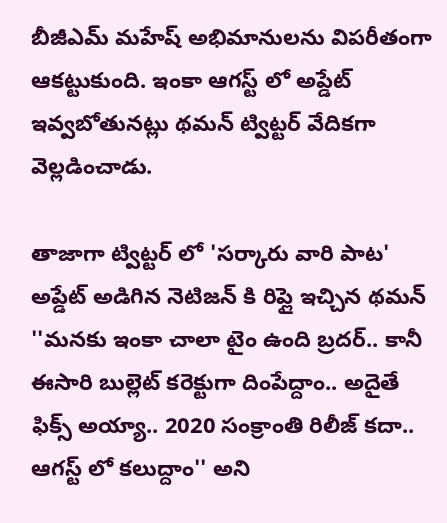బీజీఎమ్ మహేష్ అభిమానులను విపరీతంగా ఆకట్టుకుంది. ఇంకా ఆగస్ట్ లో అప్డేట్ ఇవ్వబోతునట్లు థమన్ ట్విట్టర్ వేదికగా వెల్లడించాడు.

తాజాగా ట్విట్టర్ లో 'సర్కారు వారి పాట' అప్డేట్ అడిగిన నెటిజన్ కి రిప్లై ఇచ్చిన థమన్ ''మనకు ఇంకా చాలా టైం ఉంది బ్రదర్.. కానీ ఈసారి బుల్లెట్ కరెక్టుగా దింపేద్దాం.. అదైతే ఫిక్స్ అయ్యా.. 2020 సంక్రాంతి రిలీజ్ కదా.. ఆగస్ట్ లో కలుద్దాం'' అని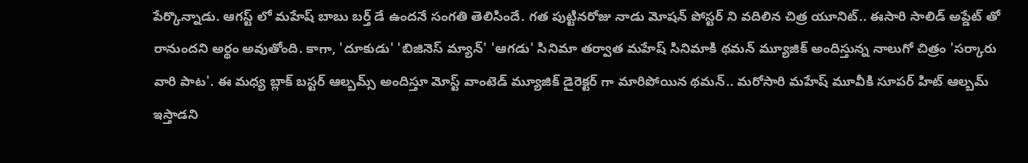పేర్కొన్నాడు. ఆగస్ట్ లో మహేష్ బాబు బర్త్ డే ఉందనే సంగతి తెలిసిందే. గత పుట్టినరోజు నాడు మోషన్ పోస్టర్ ని వదిలిన చిత్ర యూనిట్.. ఈసారి సాలిడ్ అప్డేట్ తో రానుందని అర్థం అవుతోంది. కాగా, 'దూకుడు' 'బిజినెస్ మ్యాన్' 'ఆగడు' సినిమా తర్వాత మహేష్ సినిమాకి థమన్ మ్యూజిక్ అందిస్తున్న నాలుగో చిత్రం 'సర్కారు వారి పాట'. ఈ మధ్య బ్లాక్ బస్టర్ ఆల్బమ్స్ అందిస్తూ మోస్ట్ వాంటెడ్ మ్యూజిక్ డైరెక్టర్ గా మారిపోయిన థమన్.. మరోసారి మహేష్ మూవీకి సూపర్ హిట్ ఆల్బమ్ ఇస్తాడని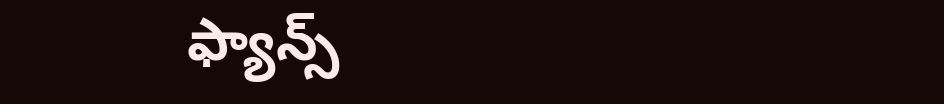ఫ్యాన్స్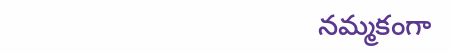నమ్మకంగా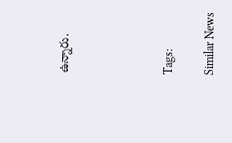ఉన్నారు.




Tags:

Similar News